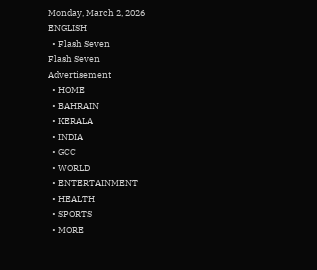Monday, March 2, 2026
ENGLISH
  • Flash Seven
Flash Seven
Advertisement
  • HOME
  • BAHRAIN
  • KERALA
  • INDIA
  • GCC
  • WORLD
  • ENTERTAINMENT
  • HEALTH
  • SPORTS
  • MORE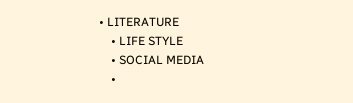• LITERATURE
    • LIFE STYLE
    • SOCIAL MEDIA
    •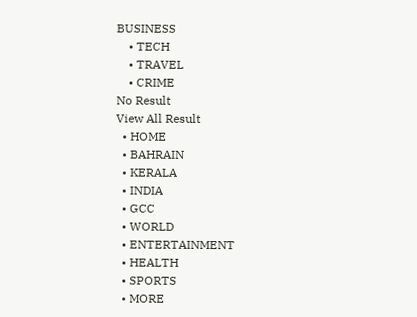BUSINESS
    • TECH
    • TRAVEL
    • CRIME
No Result
View All Result
  • HOME
  • BAHRAIN
  • KERALA
  • INDIA
  • GCC
  • WORLD
  • ENTERTAINMENT
  • HEALTH
  • SPORTS
  • MORE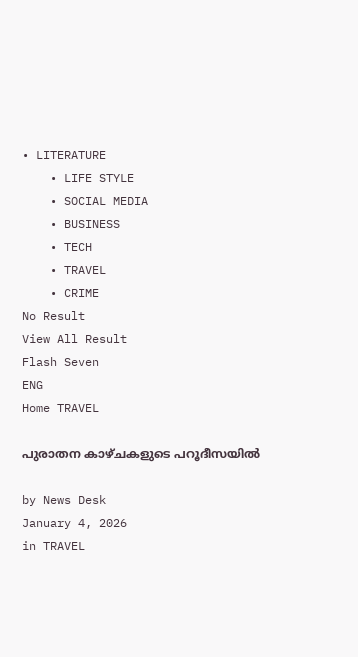• LITERATURE
    • LIFE STYLE
    • SOCIAL MEDIA
    • BUSINESS
    • TECH
    • TRAVEL
    • CRIME
No Result
View All Result
Flash Seven
ENG
Home TRAVEL

പുരാതന കാഴ്ചകളുടെ പറൂദീസയിൽ

by News Desk
January 4, 2026
in TRAVEL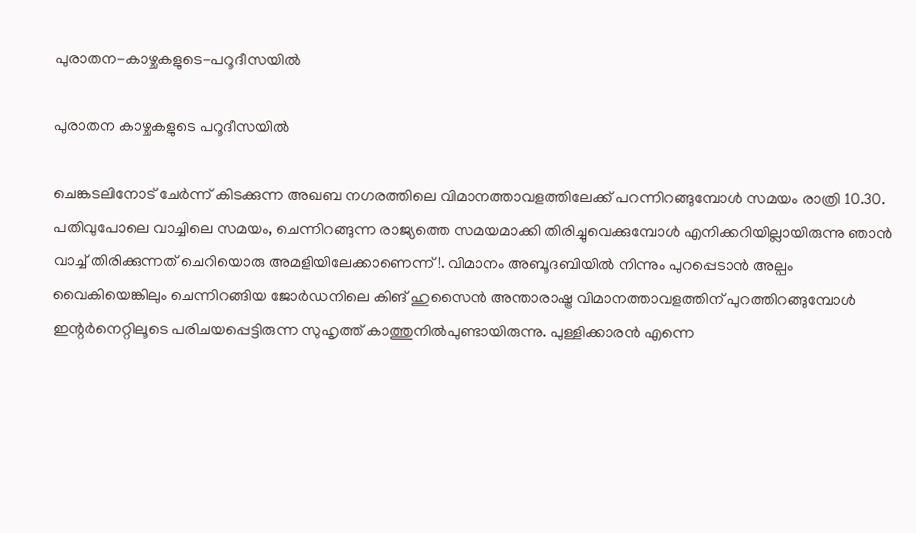പുരാതന-കാഴ്ചകളുടെ-പറൂദീസയിൽ

പുരാതന കാഴ്ചകളുടെ പറൂദീസയിൽ

ചെങ്കടലിനോട് ചേർന്ന് കിടക്കുന്ന അഖബ നഗരത്തിലെ വിമാനത്താവളത്തിലേക്ക് പറന്നിറങ്ങുമ്പോൾ സമയം രാത്രി 10.30. പതിവുപോലെ വാച്ചിലെ സമയം, ചെന്നിറങ്ങുന്ന രാജ്യത്തെ സമയമാക്കി തിരിച്ചുവെക്കുമ്പോൾ എനിക്കറിയില്ലായിരുന്നു ഞാൻ വാച്ച് തിരിക്കുന്നത് ചെറിയൊരു അമളിയിലേക്കാണെന്ന്!. വിമാനം അബൂദബിയിൽ നിന്നും പുറപ്പെടാൻ അല്പം വൈകിയെങ്കിലും ചെന്നിറങ്ങിയ ജോർഡനിലെ കിങ് ഹുസൈൻ അന്താരാഷ്ട്ര വിമാനത്താവളത്തിന് പുറത്തിറങ്ങുമ്പോൾ ഇന്റർനെറ്റിലൂടെ പരിചയപ്പെട്ടിരുന്ന സുഹൃത്ത് കാത്തുനിൽപുണ്ടായിരുന്നു. പുള്ളിക്കാരൻ എന്നെ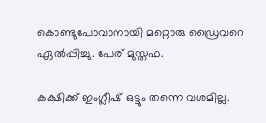കൊണ്ടുപോവാനായി മറ്റൊരു ഡ്രൈവറെ ഏൽപ്പിച്ചു. പേര് മുസ്തഫ.

കക്ഷിക്ക് ഇംഗ്ലീഷ് ഒട്ടും തന്നെ വശമില്ല.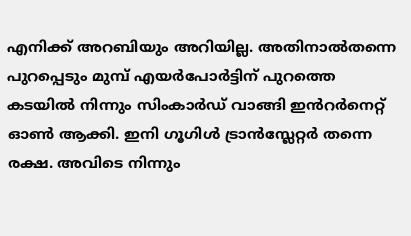എനിക്ക് അറബിയും അറിയില്ല. അതിനാൽതന്നെ പുറപ്പെടും മുമ്പ് എയർപോർട്ടിന് പുറത്തെ കടയിൽ നിന്നും സിംകാർഡ് വാങ്ങി ഇൻറർനെറ്റ് ഓൺ ആക്കി. ഇനി ഗൂഗിൾ ട്രാൻസ്ലേറ്റർ തന്നെ രക്ഷ. അവിടെ നിന്നും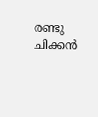രണ്ടു ചിക്കൻ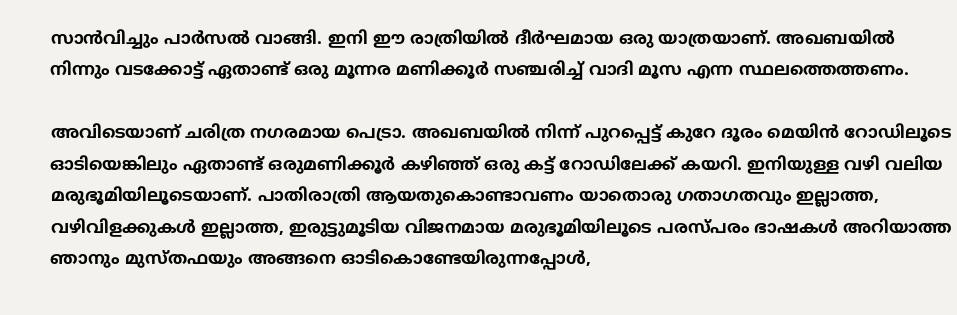സാൻവിച്ചും പാർസൽ വാങ്ങി. ഇനി ഈ രാത്രിയിൽ ദീർഘമായ ഒരു യാത്രയാണ്. അഖബയിൽ നിന്നും വടക്കോട്ട് ഏതാണ്ട് ഒരു മൂന്നര മണിക്കൂർ സഞ്ചരിച്ച് വാദി മൂസ എന്ന സ്ഥലത്തെത്തണം.

അവിടെയാണ് ചരിത്ര നഗരമായ പെട്രാ. അഖബയിൽ നിന്ന് പുറപ്പെട്ട് കുറേ ദൂരം മെയിൻ റോഡിലൂടെ ഓടിയെങ്കിലും ഏതാണ്ട് ഒരുമണിക്കൂർ കഴിഞ്ഞ് ഒരു കട്ട് റോഡിലേക്ക് കയറി. ഇനിയുള്ള വഴി വലിയ മരുഭൂമിയിലൂടെയാണ്. പാതിരാത്രി ആയതുകൊണ്ടാവണം യാതൊരു ഗതാഗതവും ഇല്ലാത്ത, വഴിവിളക്കുകൾ ഇല്ലാത്ത, ഇരുട്ടുമൂടിയ വിജനമായ മരുഭൂമിയിലൂടെ പരസ്പരം ഭാഷകൾ അറിയാത്ത ഞാനും മുസ്തഫയും അങ്ങനെ ഓടികൊണ്ടേയിരുന്നപ്പോൾ,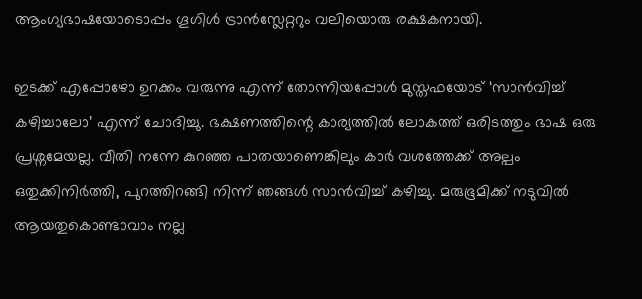ആംഗ്യഭാഷയോടൊപ്പം ഗൂഗിൾ ട്രാൻസ്ലേറ്ററും വലിയൊരു രക്ഷകനായി.

ഇടക്ക് എപ്പോഴോ ഉറക്കം വരുന്നു എന്ന് തോന്നിയപ്പോൾ മുസ്തഫയോട് ‘സാൻവിച്ച് കഴിച്ചാലോ’ എന്ന് ചോദിച്ചു. ഭക്ഷണത്തിന്റെ കാര്യത്തിൽ ലോകത്ത് ഒരിടത്തും ഭാഷ ഒരു പ്രശ്നമേയല്ല. വീതി നന്നേ കുറഞ്ഞ പാതയാണെങ്കിലും കാർ വശത്തേക്ക് അല്പം ഒതുക്കിനിർത്തി, പുറത്തിറങ്ങി നിന്ന് ഞങ്ങൾ സാൻവിച്ച് കഴിച്ചു. മരുഭൂമിക്ക് നടുവിൽ ആയതുകൊണ്ടാവാം നല്ല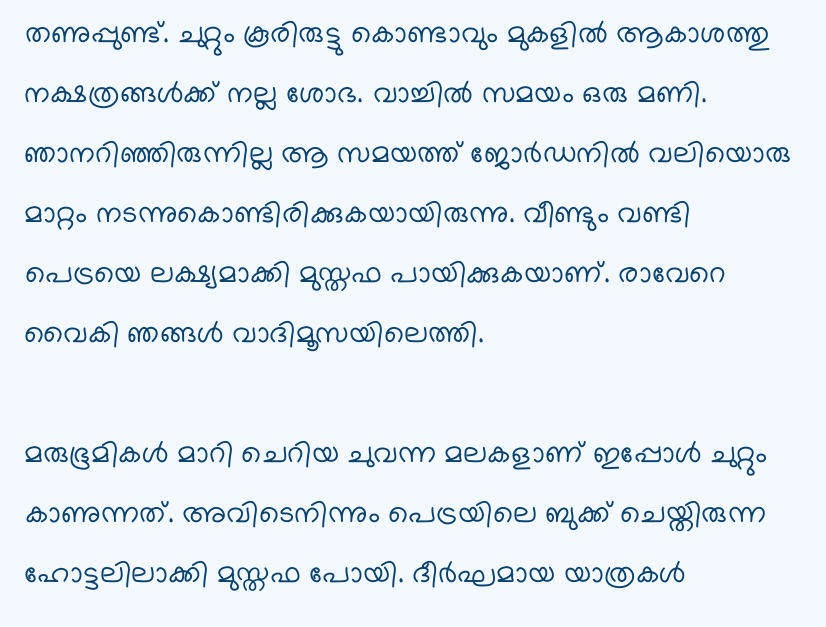തണുപ്പുണ്ട്. ചുറ്റും കൂരിരുട്ടു കൊണ്ടാവും മുകളിൽ ആകാശത്തു നക്ഷത്രങ്ങൾക്ക് നല്ല ശോഭ. വാച്ചിൽ സമയം ഒരു മണി. ഞാനറിഞ്ഞിരുന്നില്ല ആ സമയത്ത് ജോർഡനിൽ വലിയൊരു മാറ്റം നടന്നുകൊണ്ടിരിക്കുകയായിരുന്നു. വീണ്ടും വണ്ടി പെട്രയെ ലക്ഷ്യമാക്കി മുസ്തഫ പായിക്കുകയാണ്. രാവേറെ വൈകി ഞങ്ങൾ വാദിമൂസയിലെത്തി.

മരുഭൂമികൾ മാറി ചെറിയ ചുവന്ന മലകളാണ് ഇപ്പോൾ ചുറ്റും കാണുന്നത്. അവിടെനിന്നും പെട്രയിലെ ബുക്ക് ചെയ്തിരുന്ന ഹോട്ടലിലാക്കി മുസ്തഫ പോയി. ദീർഘമായ യാത്രകൾ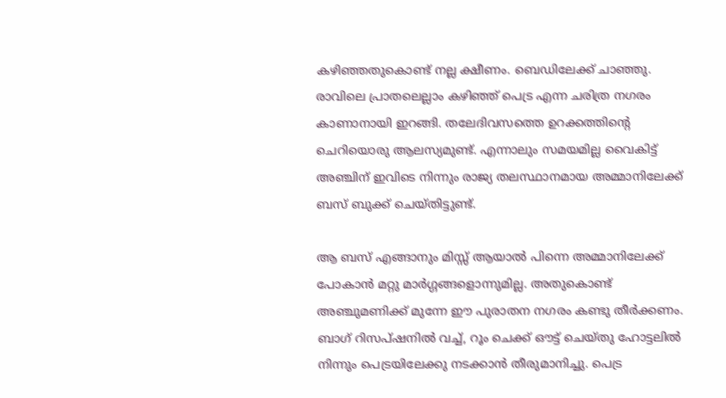കഴിഞ്ഞതുകൊണ്ട് നല്ല ക്ഷീണം. ബെഡിലേക്ക് ചാഞ്ഞു. രാവിലെ പ്രാതലെല്ലാം കഴിഞ്ഞ് പെട്ര എന്ന ചരിത്ര നഗരം കാണാനായി ഇറങ്ങി. തലേദിവസത്തെ ഉറക്കത്തിന്റെ ചെറിയൊരു ആലസ്യമുണ്ട്. എന്നാലും സമയമില്ല വൈകിട്ട് അഞ്ചിന് ഇവിടെ നിന്നും രാജ്യ തലസ്ഥാനമായ അമ്മാനിലേക്ക് ബസ് ബുക്ക് ചെയ്തിട്ടുണ്ട്.

ആ ബസ് എങ്ങാനും മിസ്സ് ആയാൽ പിന്നെ അമ്മാനിലേക്ക് പോകാൻ മറ്റു മാർഗ്ഗങ്ങളൊന്നുമില്ല. അതുകൊണ്ട് അഞ്ചുമണിക്ക് മുന്നേ ഈ പുരാതന നഗരം കണ്ടു തീർക്കണം. ബാഗ് റിസപ്ഷനിൽ വച്ച്, റൂം ചെക്ക് ഔട്ട് ചെയ്തു ഹോട്ടലിൽ നിന്നും പെട്രയിലേക്കു നടക്കാൻ തീരുമാനിച്ചു. പെട്ര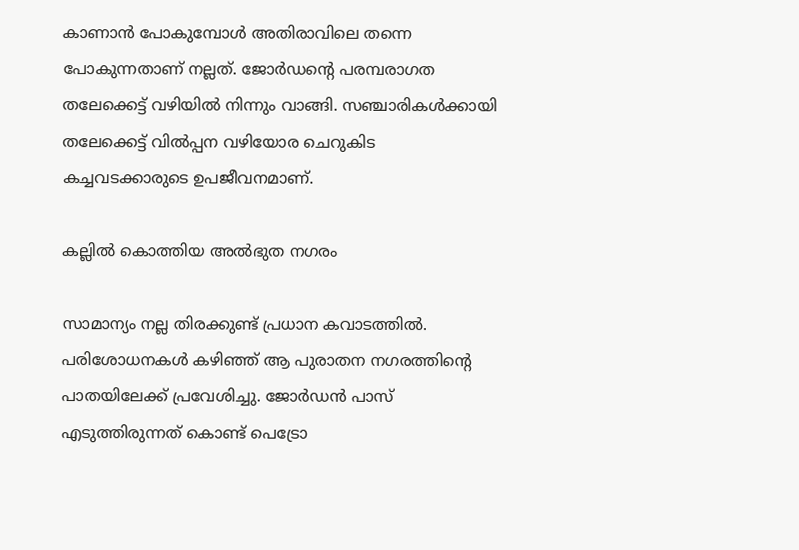കാണാൻ പോകുമ്പോൾ അതിരാവിലെ തന്നെ പോകുന്നതാണ് നല്ലത്. ജോർഡന്റെ പരമ്പരാഗത തലേക്കെട്ട് വഴിയിൽ നിന്നും വാങ്ങി. സഞ്ചാരികൾക്കായി തലേക്കെട്ട് വിൽപ്പന വഴിയോര ചെറുകിട കച്ചവടക്കാരുടെ ഉപജീവനമാണ്.

കല്ലിൽ കൊത്തിയ അൽഭുത നഗരം

സാമാന്യം നല്ല തിരക്കുണ്ട് പ്രധാന കവാടത്തിൽ. പരിശോധനകൾ കഴിഞ്ഞ് ആ പുരാതന നഗരത്തിന്റെ പാതയിലേക്ക് പ്രവേശിച്ചു. ജോർഡൻ പാസ് എടുത്തിരുന്നത് കൊണ്ട് പെട്രോ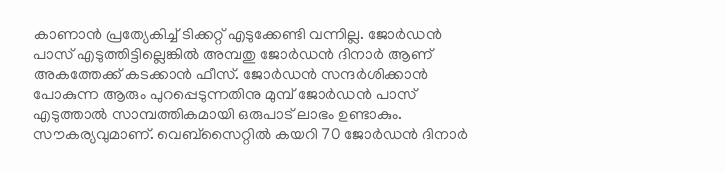കാണാൻ പ്രത്യേകിച്ച് ടിക്കറ്റ് എടുക്കേണ്ടി വന്നില്ല. ജോർഡൻ പാസ് എടുത്തിട്ടില്ലെങ്കിൽ അമ്പതു ജോർഡൻ ദിനാർ ആണ് അകത്തേക്ക് കടക്കാൻ ഫീസ്. ജോർഡൻ സന്ദർശിക്കാൻ പോകുന്ന ആരും പുറപ്പെടുന്നതിനു മുമ്പ് ജോർഡൻ പാസ് എടുത്താൽ സാമ്പത്തികമായി ഒരുപാട് ലാഭം ഉണ്ടാകും. സൗകര്യവുമാണ്. വെബ്സൈറ്റിൽ കയറി 70 ജോർഡൻ ദിനാർ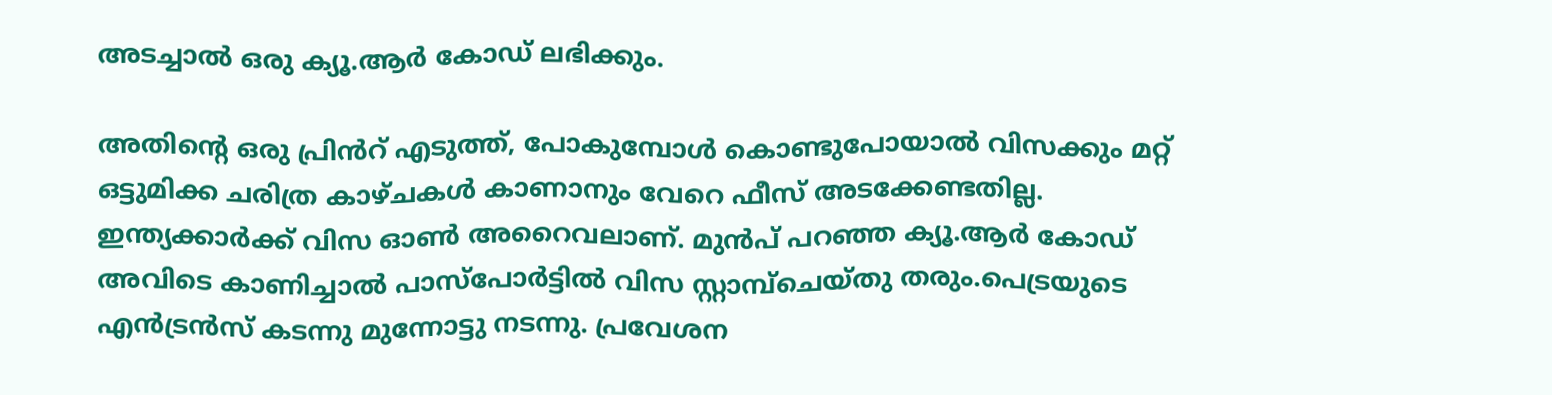അടച്ചാൽ ഒരു ക്യൂ.ആർ കോഡ് ലഭിക്കും.

അതിന്റെ ഒരു പ്രിൻറ് എടുത്ത്, പോകുമ്പോൾ കൊണ്ടുപോയാൽ വിസക്കും മറ്റ് ഒട്ടുമിക്ക ചരിത്ര കാഴ്ചകൾ കാണാനും വേറെ ഫീസ് അടക്കേണ്ടതില്ല. ഇന്ത്യക്കാർക്ക് വിസ ഓൺ അറൈവലാണ്. മുൻപ് പറഞ്ഞ ക്യൂ.ആർ കോഡ് അവിടെ കാണിച്ചാൽ പാസ്പോർട്ടിൽ വിസ സ്റ്റാമ്പ്ചെയ്തു തരും.പെട്രയുടെ എൻട്രൻസ് കടന്നു മുന്നോട്ടു നടന്നു. പ്രവേശന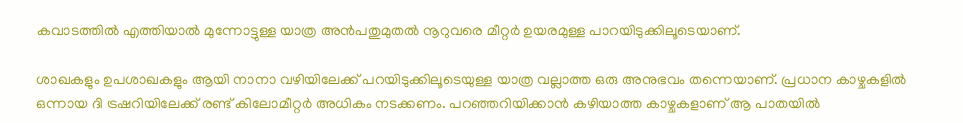കവാടത്തിൽ എത്തിയാൽ മുന്നോട്ടുള്ള യാത്ര അൻപതുമുതൽ നൂറുവരെ മീറ്റർ ഉയരമുള്ള പാറയിടുക്കിലൂടെയാണ്.

ശാഖകളും ഉപശാഖകളും ആയി നാനാ വഴിയിലേക്ക് പറയിടുക്കിലൂടെയുള്ള യാത്ര വല്ലാത്ത ഒരു അനുഭവം തന്നെയാണ്. പ്രധാന കാഴ്ചകളിൽ ഒന്നായ ദി ട്രഷറിയിലേക്ക് രണ്ട് കിലോമീറ്റർ അധികം നടക്കണം. പറഞ്ഞറിയിക്കാൻ കഴിയാത്ത കാഴ്ചകളാണ് ആ പാതയിൽ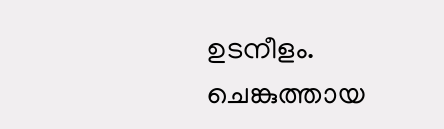ഉടനീളം. ചെങ്കുത്തായ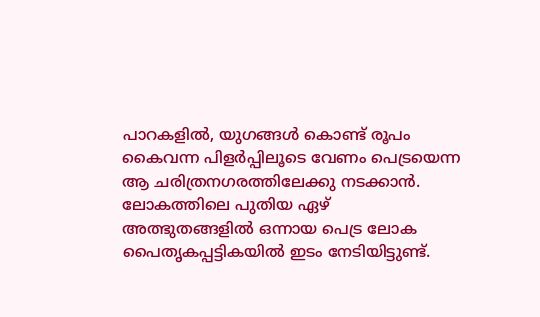പാറകളിൽ, യുഗങ്ങൾ കൊണ്ട് രൂപം കൈവന്ന പിളർപ്പിലൂടെ വേണം പെട്രയെന്ന ആ ചരിത്രനഗരത്തിലേക്കു നടക്കാൻ. ലോകത്തിലെ പുതിയ ഏഴ് അത്ഭുതങ്ങളിൽ ഒന്നായ പെട്ര ലോക പൈതൃകപ്പട്ടികയിൽ ഇടം നേടിയിട്ടുണ്ട്.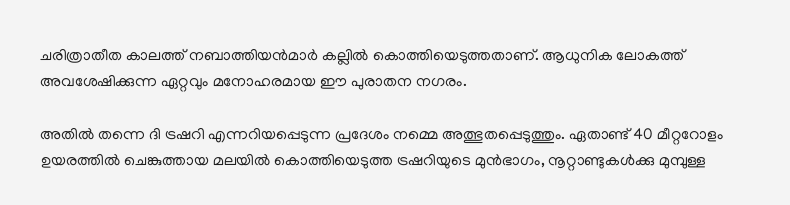ചരിത്രാതീത കാലത്ത് നബാത്തിയൻമാർ കല്ലിൽ കൊത്തിയെടുത്തതാണ്. ആധുനിക ലോകത്ത് അവശേഷിക്കുന്ന ഏറ്റവും മനോഹരമായ ഈ പുരാതന നഗരം.

അതിൽ തന്നെ ദി ട്രഷറി എന്നറിയപ്പെടുന്ന പ്രദേശം നമ്മെ അത്ഭുതപ്പെടുത്തും. ഏതാണ്ട് 40 മീറ്ററോളം ഉയരത്തിൽ ചെങ്കുത്തായ മലയിൽ കൊത്തിയെടുത്ത ട്രഷറിയുടെ മുൻഭാഗം, നൂറ്റാണ്ടുകൾക്കു മുമ്പുള്ള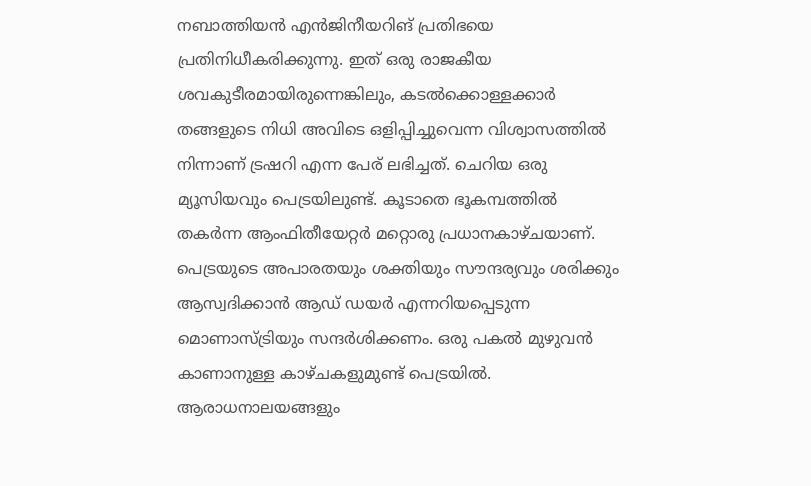നബാത്തിയൻ എൻജിനീയറിങ് പ്രതിഭയെ പ്രതിനിധീകരിക്കുന്നു. ഇത് ഒരു രാജകീയ ശവകുടീരമായിരുന്നെങ്കിലും, കടൽക്കൊള്ളക്കാർ തങ്ങളുടെ നിധി അവിടെ ഒളിപ്പിച്ചുവെന്ന വിശ്വാസത്തിൽ നിന്നാണ് ട്രഷറി എന്ന പേര് ലഭിച്ചത്. ചെറിയ ഒരു മ്യൂസിയവും പെട്രയിലുണ്ട്. കൂടാതെ ഭൂകമ്പത്തിൽ തകർന്ന ആംഫിതീയേറ്റർ മറ്റൊരു പ്രധാനകാഴ്ചയാണ്. പെട്രയുടെ അപാരതയും ശക്തിയും സൗന്ദര്യവും ശരിക്കും ആസ്വദിക്കാൻ ആഡ് ഡയർ എന്നറിയപ്പെടുന്ന മൊണാസ്ട്രിയും സന്ദർശിക്കണം. ഒരു പകൽ മുഴുവൻ കാണാനുള്ള കാഴ്ചകളുമുണ്ട് പെട്രയിൽ. ആരാധനാലയങ്ങളും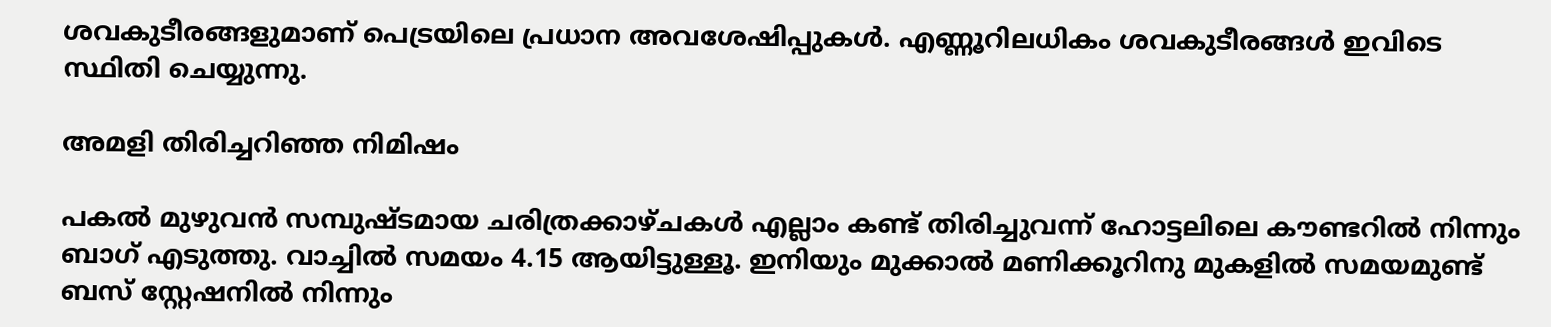ശവകുടീരങ്ങളുമാണ് പെട്രയിലെ പ്രധാന അവശേഷിപ്പുകൾ. എണ്ണൂറിലധികം ശവകുടീരങ്ങൾ ഇവിടെ സ്ഥിതി ചെയ്യുന്നു.

അമളി തിരിച്ചറിഞ്ഞ നിമിഷം

പകൽ മുഴുവൻ സമ്പുഷ്ടമായ ചരിത്രക്കാഴ്ചകൾ എല്ലാം കണ്ട് തിരിച്ചുവന്ന് ഹോട്ടലിലെ കൗണ്ടറിൽ നിന്നും ബാഗ് എടുത്തു. വാച്ചിൽ സമയം 4.15 ആയിട്ടുള്ളൂ. ഇനിയും മുക്കാൽ മണിക്കൂറിനു മുകളിൽ സമയമുണ്ട് ബസ് സ്റ്റേഷനിൽ നിന്നും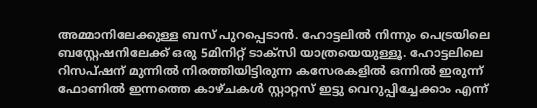അമ്മാനിലേക്കുള്ള ബസ് പുറപ്പെടാൻ. ഹോട്ടലിൽ നിന്നും പെട്രയിലെ ബസ്റ്റേഷനിലേക്ക് ഒരു 5മിനിറ്റ് ടാക്സി യാത്രയെയുള്ളൂ. ഹോട്ടലിലെ റിസപ്ഷന് മുന്നിൽ നിരത്തിയിട്ടിരുന്ന കസേരകളിൽ ഒന്നിൽ ഇരുന്ന് ഫോണിൽ ഇന്നത്തെ കാഴ്ചകൾ സ്റ്റാറ്റസ് ഇട്ടു വെറുപ്പിച്ചേക്കാം എന്ന്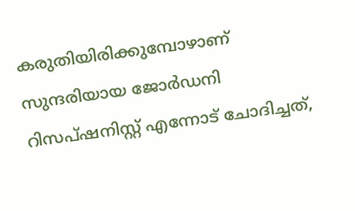കരുതിയിരിക്കുമ്പോഴാണ് സുന്ദരിയായ ജോർഡനി റിസപ്ഷനിസ്റ്റ് എന്നോട് ചോദിച്ചത്,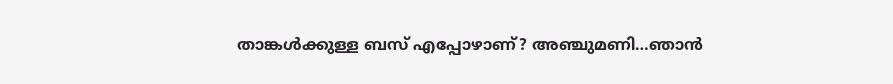താങ്കൾക്കുള്ള ബസ് എപ്പോഴാണ്? അഞ്ചുമണി…ഞാൻ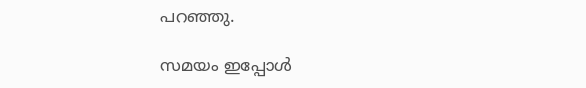പറഞ്ഞു.

സമയം ഇപ്പോൾ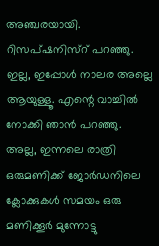അഞ്ചരയായി. റിസപ്ഷനിസ്റ് പറഞ്ഞു. ഇല്ല, ഇപ്പോൾ നാലര അല്ലെ ആയുള്ളൂ. എന്റെ വാച്ചിൽ നോക്കി ഞാൻ പറഞ്ഞു. അല്ല, ഇന്നലെ രാത്രി ഒരുമണിക്ക് ജോർഡനിലെ ക്ലോക്കുകൾ സമയം ഒരു മണിക്കൂർ മുന്നോട്ടു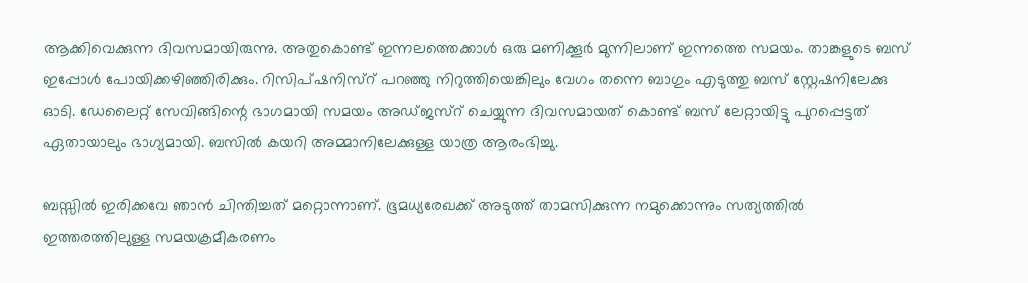ആക്കിവെക്കുന്ന ദിവസമായിരുന്നു. അതുകൊണ്ട് ഇന്നലത്തെക്കാൾ ഒരു മണിക്കൂർ മുന്നിലാണ് ഇന്നത്തെ സമയം. താങ്കളുടെ ബസ് ഇപ്പോൾ പോയിക്കഴിഞ്ഞിരിക്കും. റിസിപ്ഷനിസ്റ് പറഞ്ഞു നിറുത്തിയെങ്കിലും വേഗം തന്നെ ബാഗും എടുത്തു ബസ് സ്റ്റേഷനിലേക്കു ഓടി. ഡേലൈറ്റ് സേവിങ്ങിന്റെ ഭാഗമായി സമയം അഡ്ജസ്റ് ചെയ്യുന്ന ദിവസമായത് കൊണ്ട് ബസ് ലേറ്റായിട്ടു പുറപ്പെട്ടത് ഏതായാലും ഭാഗ്യമായി. ബസിൽ കയറി അമ്മാനിലേക്കുള്ള യാത്ര ആരംഭിച്ചു.

ബസ്സിൽ ഇരിക്കവേ ഞാൻ ചിന്തിച്ചത് മറ്റൊന്നാണ്. ഭൂമധ്യരേഖക്ക് അടുത്ത് താമസിക്കുന്ന നമുക്കൊന്നും സത്യത്തിൽ ഇത്തരത്തിലുള്ള സമയക്രമീകരണം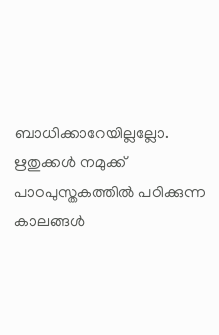ബാധിക്കാറേയില്ലല്ലോ. ഋതുക്കൾ നമുക്ക് പാഠപുസ്തകത്തിൽ പഠിക്കുന്ന കാലങ്ങൾ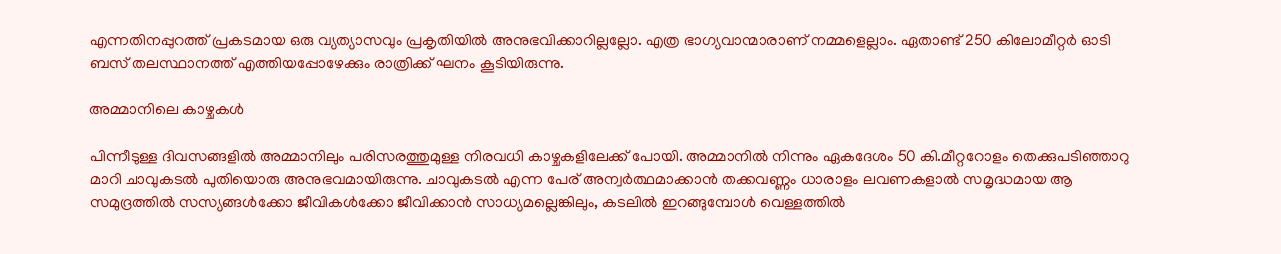എന്നതിനപ്പുറത്ത് പ്രകടമായ ഒരു വ്യത്യാസവും പ്രകൃതിയിൽ അനുഭവിക്കാറില്ലല്ലോ. എത്ര ഭാഗ്യവാന്മാരാണ് നമ്മളെല്ലാം. ഏതാണ്ട് 250 കിലോമീറ്റർ ഓടി ബസ് തലസ്ഥാനത്ത് എത്തിയപ്പോഴേക്കും രാത്രിക്ക് ഘനം കൂടിയിരുന്നു.

അമ്മാനിലെ കാഴ്ചകൾ

പിന്നീടുള്ള ദിവസങ്ങളിൽ അമ്മാനിലും പരിസരത്തുമുള്ള നിരവധി കാഴ്ചകളിലേക്ക് പോയി. അമ്മാനിൽ നിന്നും ഏകദേശം 50 കി.മീറ്ററോളം തെക്കുപടിഞ്ഞാറു മാറി ചാവുകടൽ പുതിയൊരു അനുഭവമായിരുന്നു. ചാവുകടൽ എന്ന പേര് അന്വർത്ഥമാക്കാൻ തക്കവണ്ണം ധാരാളം ലവണകളാൽ സമൃദ്ധമായ ആ സമുദ്രത്തിൽ സസ്യങ്ങൾക്കോ ജീവികൾക്കോ ജീവിക്കാൻ സാധ്യമല്ലെങ്കിലും, കടലിൽ ഇറങ്ങുമ്പോൾ വെള്ളത്തിൽ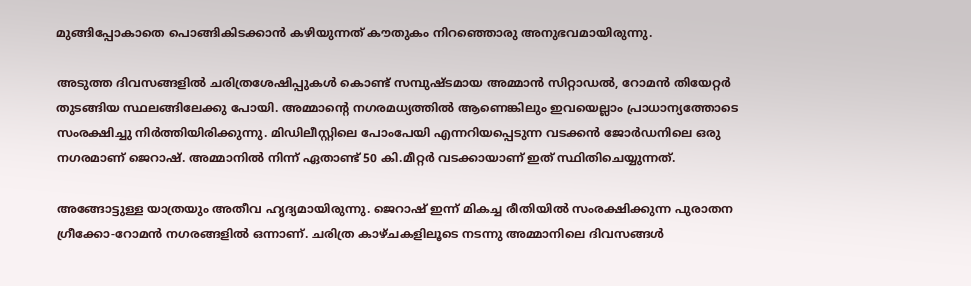മുങ്ങിപ്പോകാതെ പൊങ്ങികിടക്കാൻ കഴിയുന്നത് കൗതുകം നിറഞ്ഞൊരു അനുഭവമായിരുന്നു.

അടുത്ത ദിവസങ്ങളിൽ ചരിത്രശേഷിപ്പുകൾ കൊണ്ട് സമ്പുഷ്ടമായ അമ്മാൻ സിറ്റാഡൽ, റോമൻ തിയേറ്റർ തുടങ്ങിയ സ്ഥലങ്ങിലേക്കു പോയി. അമ്മാന്‍റെ നഗരമധ്യത്തിൽ ആണെങ്കിലും ഇവയെല്ലാം പ്രാധാന്യത്തോടെ സംരക്ഷിച്ചു നിർത്തിയിരിക്കുന്നു. മിഡിലീസ്റ്റിലെ പോംപേയി എന്നറിയപ്പെടുന്ന വടക്കൻ ജോർഡനിലെ ഒരു നഗരമാണ് ജെറാഷ്. അമ്മാനിൽ നിന്ന് ഏതാണ്ട് 50 കി.മീറ്റർ വടക്കായാണ് ഇത് സ്ഥിതിചെയ്യുന്നത്.

അങ്ങോട്ടുള്ള യാത്രയും അതീവ ഹൃദ്യമായിരുന്നു. ജെറാഷ് ഇന്ന് മികച്ച രീതിയിൽ സംരക്ഷിക്കുന്ന പുരാതന ഗ്രീക്കോ-റോമൻ നഗരങ്ങളിൽ ഒന്നാണ്. ചരിത്ര കാഴ്ചകളിലൂടെ നടന്നു അമ്മാനിലെ ദിവസങ്ങൾ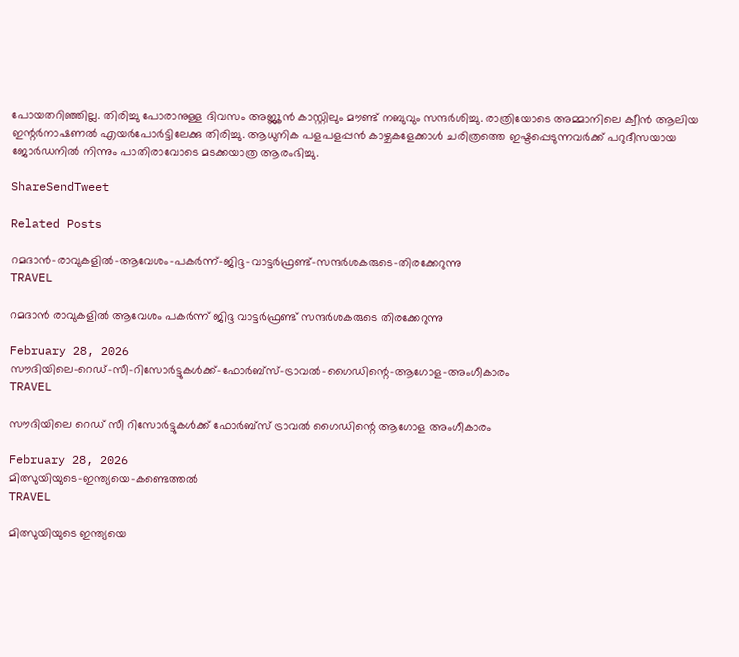പോയതറിഞ്ഞില്ല. തിരിച്ചു പോരാനുള്ള ദിവസം അജ്ലൂൻ കാസ്റ്റിലും മൗണ്ട് നബുവും സന്ദർശിച്ചു. രാത്രിയോടെ അമ്മാനിലെ ക്വീൻ ആലിയ ഇന്റർനാഷണൽ എയർപോർട്ടിലേക്കു തിരിച്ചു. ആധുനിക പളപളപ്പൻ കാഴ്ചകളേക്കാൾ ചരിത്രത്തെ ഇഷ്ടപ്പെടുന്നവർക്ക് പറുദീസയായ ജോർഡനിൽ നിന്നും പാതിരാവോടെ മടക്കയാത്ര ആരംഭിച്ചു.

ShareSendTweet

Related Posts

റമദാൻ-രാവുകളിൽ-ആവേശം-പകർന്ന്-ജിദ്ദ-വാട്ടർഫ്രണ്ട്-സന്ദർശകരുടെ-തിരക്കേറുന്നു
TRAVEL

റമദാൻ രാവുകളിൽ ആവേശം പകർന്ന് ജിദ്ദ വാട്ടർഫ്രണ്ട് സന്ദർശകരുടെ തിരക്കേറുന്നു

February 28, 2026
സൗദിയിലെ-റെഡ്-സീ-റിസോർട്ടുകൾക്ക്-ഫോർബ്സ്-ട്രാവൽ-ഗൈഡിന്റെ-ആഗോള-അംഗീകാരം
TRAVEL

സൗദിയിലെ റെഡ് സീ റിസോർട്ടുകൾക്ക് ഫോർബ്സ് ട്രാവൽ ഗൈഡിന്റെ ആഗോള അംഗീകാരം

February 28, 2026
മിത്സുയിയുടെ-ഇന്ത്യയെ-കണ്ടെത്തൽ
TRAVEL

മിത്സുയിയുടെ ഇന്ത്യയെ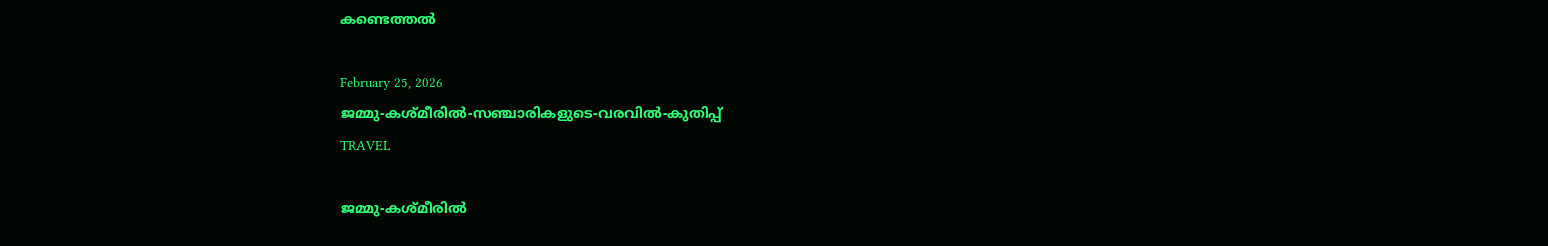കണ്ടെത്തൽ

February 25, 2026
ജമ്മു-കശ്മീരിൽ-സഞ്ചാരികളുടെ-വരവിൽ-കുതിപ്പ്
TRAVEL

ജമ്മു-കശ്മീരിൽ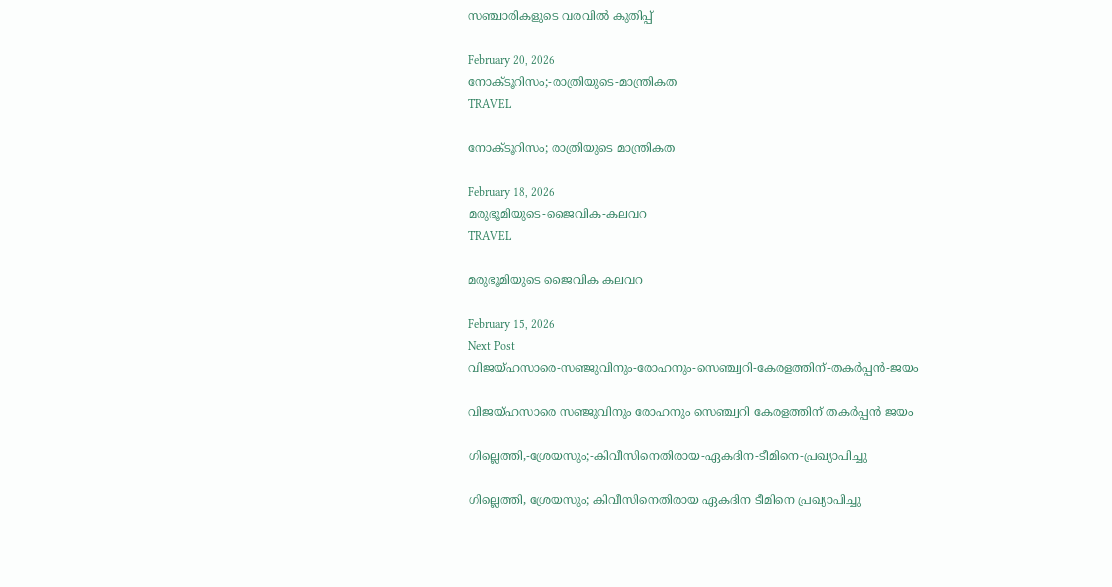സഞ്ചാരികളുടെ വരവിൽ കുതിപ്പ്

February 20, 2026
നോക്ടൂറിസം;-രാത്രിയുടെ-മാന്ത്രികത
TRAVEL

നോക്ടൂറിസം; രാത്രിയുടെ മാന്ത്രികത

February 18, 2026
മരുഭൂമിയുടെ-ജൈവിക-കലവറ
TRAVEL

മരുഭൂമിയുടെ ജൈവിക കലവറ

February 15, 2026
Next Post
വിജയ്ഹസാരെ-സഞ്ജുവിനും-രോഹനും-സെഞ്ച്വറി-കേരളത്തിന്-തകര്‍പ്പന്‍-ജയം

വിജയ്ഹസാരെ സഞ്ജുവിനും രോഹനും സെഞ്ച്വറി കേരളത്തിന് തകര്‍പ്പന്‍ ജയം

ഗില്ലെത്തി,-ശ്രേയസും;-കിവീസിനെതിരായ-ഏകദിന-ടീമിനെ-പ്രഖ്യാപിച്ചു

ഗില്ലെത്തി, ശ്രേയസും; കിവീസിനെതിരായ ഏകദിന ടീമിനെ പ്രഖ്യാപിച്ചു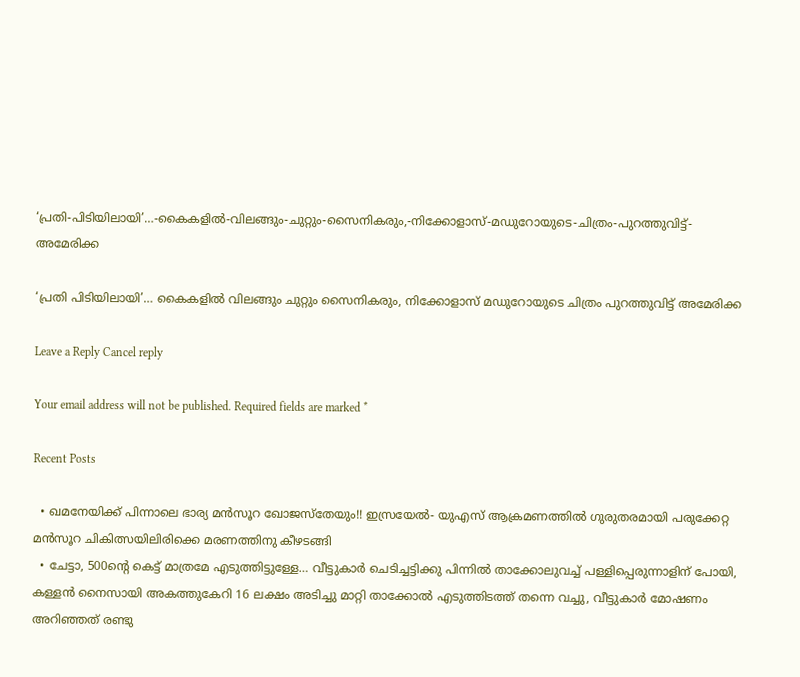‘പ്രതി-പിടിയിലായി’…-കൈകളില്‍-വിലങ്ങും-ചുറ്റും-സൈനികരും,-നിക്കോളാസ്-മഡുറോയുടെ-ചിത്രം-പുറത്തുവിട്ട്-അമേരിക്ക

‘പ്രതി പിടിയിലായി’… കൈകളില്‍ വിലങ്ങും ചുറ്റും സൈനികരും, നിക്കോളാസ് മഡുറോയുടെ ചിത്രം പുറത്തുവിട്ട് അമേരിക്ക

Leave a Reply Cancel reply

Your email address will not be published. Required fields are marked *

Recent Posts

  • ഖമനേയിക്ക് പിന്നാലെ ഭാര്യ മൻസൂറ ഖോജസ്‌തേയും!! ഇസ്രയേൽ- യുഎസ് ആക്രമണത്തിൽ ഗുരുതരമായി പരുക്കേറ്റ മൻസൂറ ചികിത്സയിലിരിക്കെ മരണത്തിനു കീഴടങ്ങി
  • ചേട്ടാ, 500ന്റെ കെട്ട് മാത്രമേ എടുത്തിട്ടുള്ളേ… വീട്ടുകാർ ചെടിച്ചട്ടിക്കു പിന്നിൽ താക്കോലുവച്ച് പള്ളിപ്പെരുന്നാളിന് പോയി, കള്ളൻ നൈസായി അകത്തുകേറി 16 ലക്ഷം അടിച്ചു മാറ്റി താക്കോൽ എടുത്തിടത്ത് തന്നെ വച്ചു, വീട്ടുകാർ മോഷണം അറിഞ്ഞത് രണ്ടു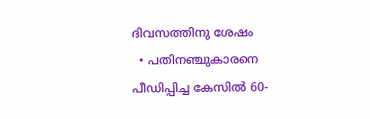ദിവസത്തിനു ശേഷം
  • പതിനഞ്ചുകാരനെ പീഡിപ്പിച്ച കേസിൽ 60-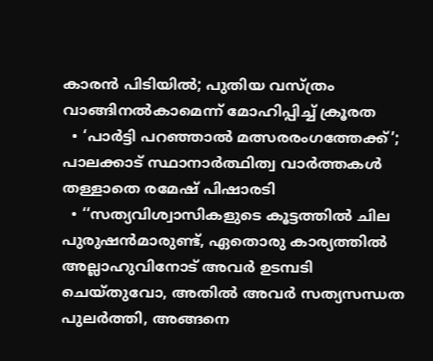കാരൻ പിടിയിൽ; പുതിയ വസ്ത്രം വാങ്ങിനൽകാമെന്ന് മോഹിപ്പിച്ച് ക്രൂരത
  • ‘പാർട്ടി പറഞ്ഞാൽ മത്സരരംഗത്തേക്ക്’; പാലക്കാട് സ്ഥാനാർത്ഥിത്വ വാർത്തകൾ തള്ളാതെ രമേഷ് പിഷാരടി
  • ‘‘സത്യവിശ്വാസികളുടെ കൂട്ടത്തിൽ ചില പുരുഷൻമാരുണ്ട്, ഏതൊരു കാര്യത്തിൽ അല്ലാഹുവിനോട് അവർ ഉടമ്പടി ചെയ്തുവോ, അതിൽ അവർ സത്യസന്ധത പുലർത്തി, അങ്ങനെ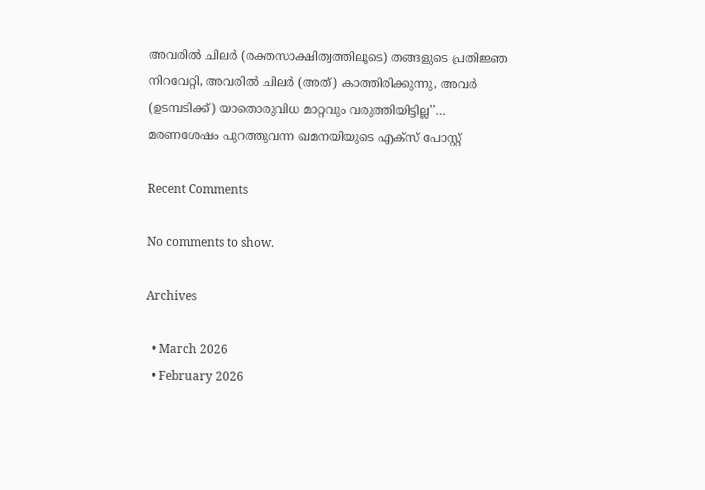അവരിൽ ചിലർ (രക്തസാക്ഷിത്വത്തിലൂടെ) തങ്ങളുടെ പ്രതിജ്ഞ നിറവേറ്റി, അവരിൽ ചിലർ (അത്) കാത്തിരിക്കുന്നു, അവർ (ഉടമ്പടിക്ക്) യാതൊരുവിധ മാറ്റവും വരുത്തിയിട്ടില്ല’’… മരണശേഷം പുറത്തുവന്ന ഖമനയിയുടെ എക്സ് പോസ്റ്റ്

Recent Comments

No comments to show.

Archives

  • March 2026
  • February 2026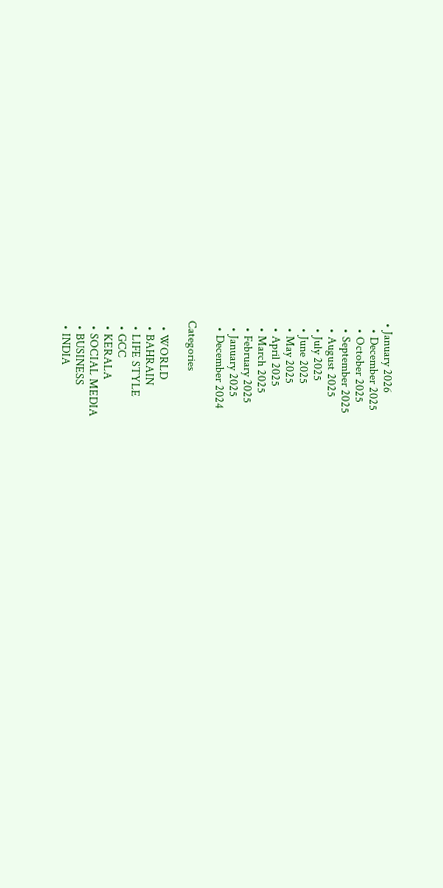• January 2026
  • December 2025
  • October 2025
  • September 2025
  • August 2025
  • July 2025
  • June 2025
  • May 2025
  • April 2025
  • March 2025
  • February 2025
  • January 2025
  • December 2024

Categories

  • WORLD
  • BAHRAIN
  • LIFE STYLE
  • GCC
  • KERALA
  • SOCIAL MEDIA
  • BUSINESS
  • INDIA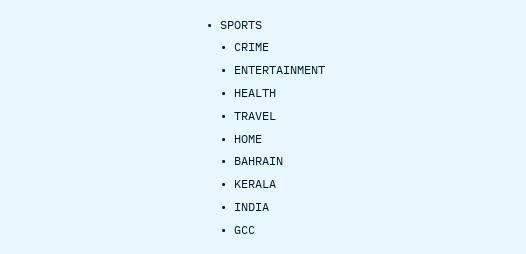• SPORTS
  • CRIME
  • ENTERTAINMENT
  • HEALTH
  • TRAVEL
  • HOME
  • BAHRAIN
  • KERALA
  • INDIA
  • GCC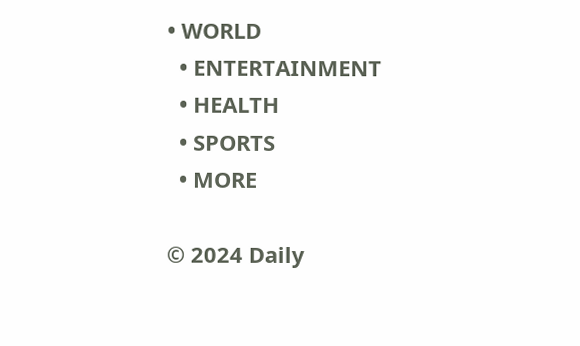• WORLD
  • ENTERTAINMENT
  • HEALTH
  • SPORTS
  • MORE

© 2024 Daily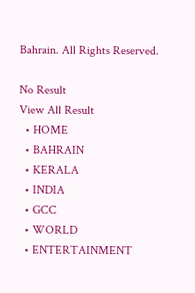Bahrain. All Rights Reserved.

No Result
View All Result
  • HOME
  • BAHRAIN
  • KERALA
  • INDIA
  • GCC
  • WORLD
  • ENTERTAINMENT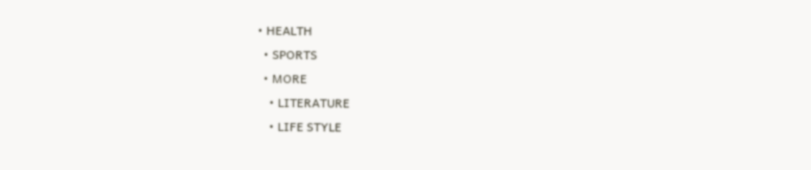• HEALTH
  • SPORTS
  • MORE
    • LITERATURE
    • LIFE STYLE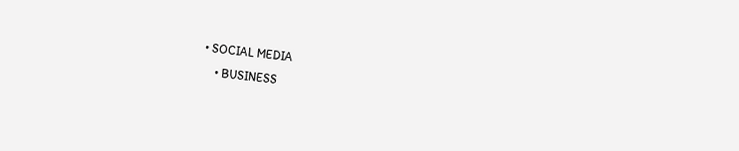• SOCIAL MEDIA
    • BUSINESS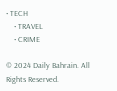• TECH
    • TRAVEL
    • CRIME

© 2024 Daily Bahrain. All Rights Reserved.